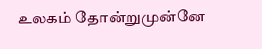உலகம் தோன்றுமுன்னே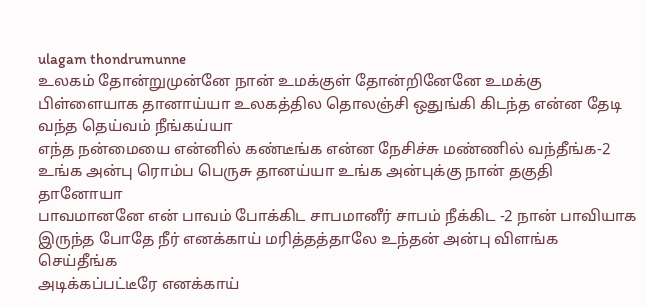ulagam thondrumunne
உலகம் தோன்றுமுன்னே நான் உமக்குள் தோன்றினேனே உமக்கு பிள்ளையாக தானாய்யா உலகத்தில தொலஞ்சி ஒதுங்கி கிடந்த என்ன தேடி வந்த தெய்வம் நீங்கய்யா
எந்த நன்மையை என்னில் கண்டீங்க என்ன நேசிச்சு மண்ணில் வந்தீங்க-2 உங்க அன்பு ரொம்ப பெருசு தானய்யா உங்க அன்புக்கு நான் தகுதி தானோயா
பாவமானனே என் பாவம் போக்கிட சாபமானீர் சாபம் நீக்கிட -2 நான் பாவியாக இருந்த போதே நீர் எனக்காய் மரித்தத்தாலே உந்தன் அன்பு விளங்க செய்தீங்க
அடிக்கப்பட்டீரே எனக்காய்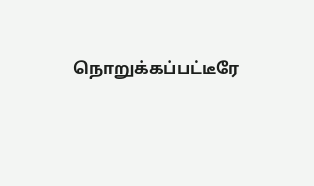நொறுக்கப்பட்டீரே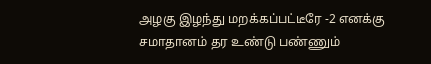அழகு இழந்து மறக்கப்பட்டீரே -2 எனக்கு சமாதானம் தர உண்டு பண்ணும்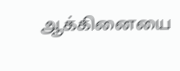ஆக்கினையை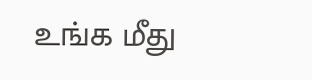உங்க மீது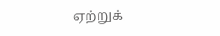ஏற்றுக்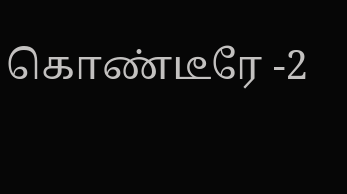கொண்டீரே -2